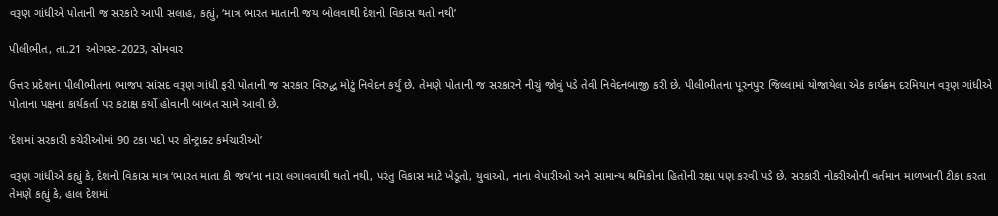વરૂણ ગાંધીએ પોતાની જ સરકારે આપી સલાહ, કહ્યું, ‘માત્ર ભારત માતાની જય બોલવાથી દેશનો વિકાસ થતો નથી’

પીલીભીત, તા.21 ઓગસ્ટ-2023, સોમવાર

ઉત્તર પ્રદેશના પીલીભીતના ભાજપ સાંસદ વરૂણ ગાંધી ફરી પોતાની જ સરકાર વિરુદ્ધ મોટું નિવેદન કર્યું છે. તેમણે પોતાની જ સરકારને નીચું જોવું પડે તેવી નિવેદનબાજી કરી છે. પીલીભીતના પૂરનપુર જિલ્લામાં યોજાયેલા એક કાર્યક્રમ દરમિયાન વરૂણ ગાંધીએ પોતાના પક્ષના કાર્યકર્તા પર કટાક્ષ કર્યો હોવાની બાબત સામે આવી છે.

‘દેશમાં સરકારી કચેરીઓમાં 90 ટકા પદો પર કોન્ટ્રાક્ટ કર્મચારીઓ’

વરૂણ ગાંધીએ કહ્યું કે, દેશનો વિકાસ માત્ર ‘ભારત માતા કી જય’ના નારા લગાવવાથી થતો નથી, પરંતુ વિકાસ માટે ખેડૂતો, યુવાઓ, નાના વેપારીઓ અને સામાન્ય શ્રમિકોના હિતોની રક્ષા પણ કરવી પડે છે. સરકારી નોકરીઓની વર્તમાન માળખાની ટીકા કરતા તેમણે કહ્યું કે, હાલ દેશમાં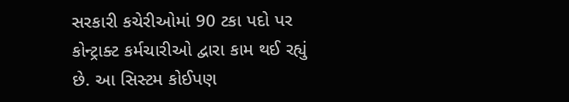સરકારી કચેરીઓમાં 90 ટકા પદો પર કોન્ટ્રાક્ટ કર્મચારીઓ દ્વારા કામ થઈ રહ્યું છે. આ સિસ્ટમ કોઈપણ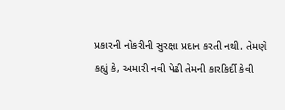પ્રકારની નોકરીની સુરક્ષા પ્રદાન કરતી નથી. તેમણે કહ્યું કે, અમારી નવી પેઢી તેમની કારકિર્દી કેવી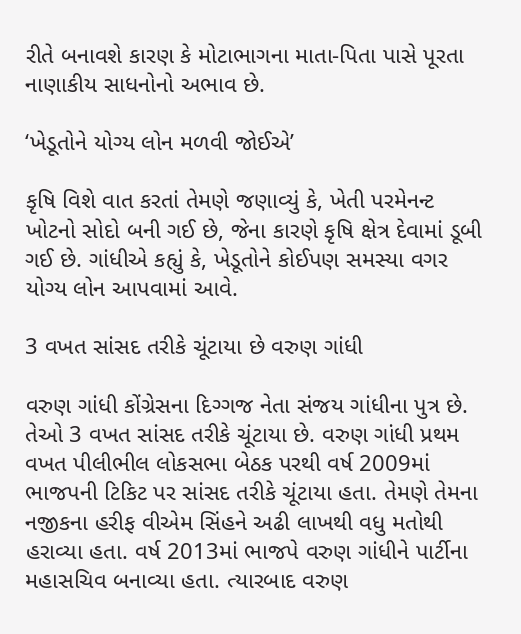રીતે બનાવશે કારણ કે મોટાભાગના માતા-પિતા પાસે પૂરતા નાણાકીય સાધનોનો અભાવ છે.

‘ખેડૂતોને યોગ્ય લોન મળવી જોઈએ’

કૃષિ વિશે વાત કરતાં તેમણે જણાવ્યું કે, ખેતી પરમેનન્ટ ખોટનો સોદો બની ગઈ છે, જેના કારણે કૃષિ ક્ષેત્ર દેવામાં ડૂબી ગઈ છે. ગાંધીએ કહ્યું કે, ખેડૂતોને કોઈપણ સમસ્યા વગર યોગ્ય લોન આપવામાં આવે.

3 વખત સાંસદ તરીકે ચૂંટાયા છે વરુણ ગાંધી

વરુણ ગાંધી કોંગ્રેસના દિગ્ગજ નેતા સંજય ગાંધીના પુત્ર છે. તેઓ 3 વખત સાંસદ તરીકે ચૂંટાયા છે. વરુણ ગાંધી પ્રથમ વખત પીલીભીલ લોકસભા બેઠક પરથી વર્ષ 2009માં ભાજપની ટિકિટ પર સાંસદ તરીકે ચૂંટાયા હતા. તેમણે તેમના નજીકના હરીફ વીએમ સિંહને અઢી લાખથી વધુ મતોથી હરાવ્યા હતા. વર્ષ 2013માં ભાજપે વરુણ ગાંધીને પાર્ટીના મહાસચિવ બનાવ્યા હતા. ત્યારબાદ વરુણ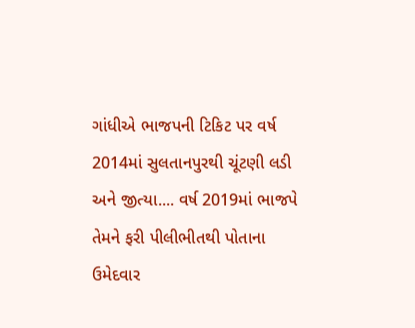ગાંધીએ ભાજપની ટિકિટ પર વર્ષ 2014માં સુલતાનપુરથી ચૂંટણી લડી અને જીત્યા.... વર્ષ 2019માં ભાજપે તેમને ફરી પીલીભીતથી પોતાના ઉમેદવાર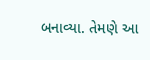બનાવ્યા. તેમણે આ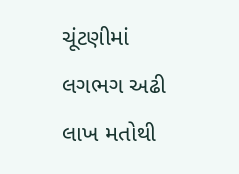ચૂંટણીમાં લગભગ અઢી લાખ મતોથી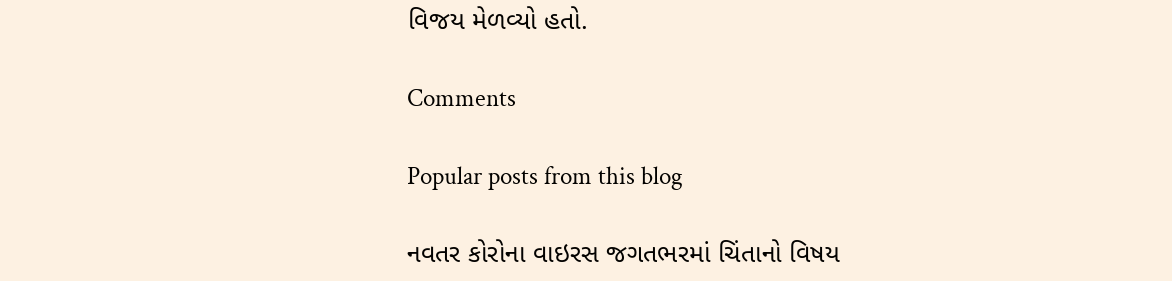વિજય મેળવ્યો હતો.

Comments

Popular posts from this blog

નવતર કોરોના વાઇરસ જગતભરમાં ચિંતાનો વિષય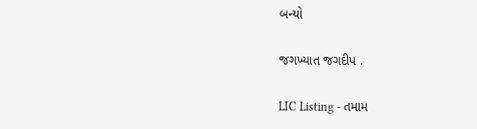બન્યો

જગખ્યાત જગદીપ .

LIC Listing - તમામ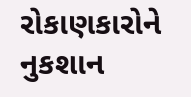રોકાણકારોને નુકશાન